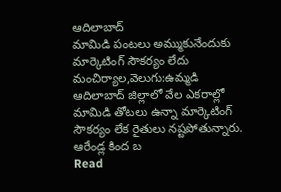ఆదిలాబాద్
మామిడి పంటలు అమ్ముకునేందుకు మార్కెటింగ్ సౌకర్యం లేదు
మంచిర్యాల,వెలుగు:ఉమ్మడి ఆదిలాబాద్ జిల్లాలో వేల ఎకరాల్లో మామిడి తోటలు ఉన్నా మార్కెటింగ్ సౌకర్యం లేక రైతులు నష్టపోతున్నారు. ఆరేండ్ల కింద బ
Read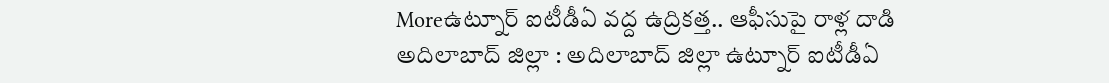Moreఉట్నూర్ ఐటీడీఏ వద్ద ఉద్రికత్త.. ఆఫీసుపై రాళ్ల దాడి
అదిలాబాద్ జిల్లా : అదిలాబాద్ జిల్లా ఉట్నూర్ ఐటీడీఏ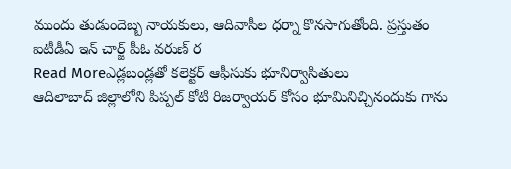ముందు తుడుందెబ్బ నాయకులు, ఆదివాసీల ధర్నా కొనసాగుతోంది. ప్రస్తుతం ఐటీడీఏ ఇన్ చార్జ్ పీఓ వరుణ్ ర
Read Moreఎడ్లబండ్లతో కలెక్టర్ ఆఫీసుకు భూనిర్వాసితులు
ఆదిలాబాద్ జిల్లాలోని పిప్పల్ కోటి రిజర్వాయర్ కోసం భూమినిచ్చినందుకు గాను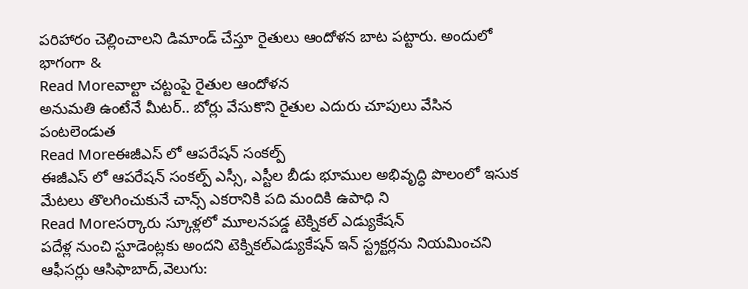పరిహారం చెల్లించాలని డిమాండ్ చేస్తూ రైతులు ఆందోళన బాట పట్టారు. అందులో భాగంగా &
Read Moreవాల్టా చట్టంపై రైతుల ఆందోళన
అనుమతి ఉంటేనే మీటర్.. బోర్లు వేసుకొని రైతుల ఎదురు చూపులు వేసిన పంటలెండుత
Read Moreఈజీఎస్ లో ఆపరేషన్ సంకల్ప్
ఈజీఎస్ లో ఆపరేషన్ సంకల్ప్ ఎస్సీ, ఎస్టీల బీడు భూముల అభివృద్ధి పొలంలో ఇసుక మేటలు తొలగించుకునే చాన్స్ ఎకరానికి పది మందికి ఉపాధి ని
Read Moreసర్కారు స్కూళ్లలో మూలనపడ్డ టెక్నికల్ ఎడ్యుకేషన్
పదేళ్ల నుంచి స్టూడెంట్లకు అందని టెక్నికల్ఎడ్యుకేషన్ ఇన్ స్ట్రక్టర్లను నియమించని ఆఫీసర్లు ఆసిఫాబాద్,వెలుగు: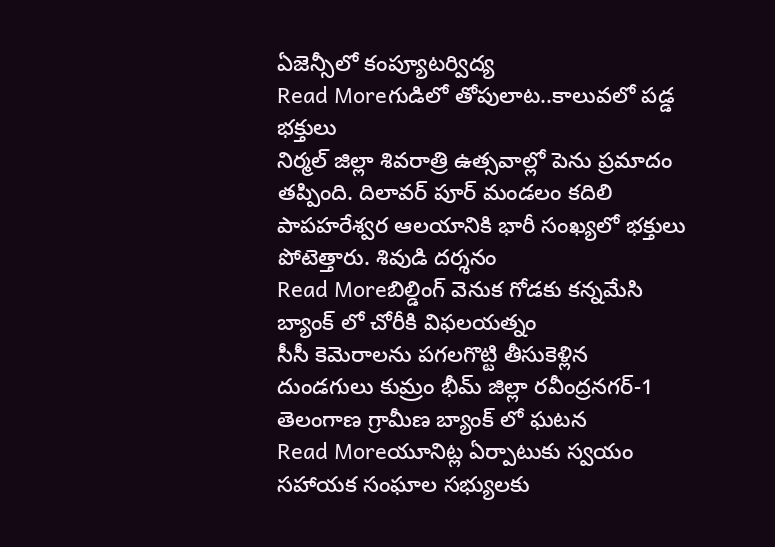ఏజెన్సీలో కంప్యూటర్విద్య
Read Moreగుడిలో తోపులాట..కాలువలో పడ్డ భక్తులు
నిర్మల్ జిల్లా శివరాత్రి ఉత్సవాల్లో పెను ప్రమాదం తప్పింది. దిలావర్ పూర్ మండలం కదిలి పాపహరేశ్వర ఆలయానికి భారీ సంఖ్యలో భక్తులు పోటెత్తారు. శివుడి దర్శనం
Read Moreబిల్డింగ్ వెనుక గోడకు కన్నమేసి బ్యాంక్ లో చోరీకి విఫలయత్నం
సీసీ కెమెరాలను పగలగొట్టి తీసుకెళ్లిన దుండగులు కుమ్రం భీమ్ జిల్లా రవీంద్రనగర్-1 తెలంగాణ గ్రామీణ బ్యాంక్ లో ఘటన
Read Moreయూనిట్ల ఏర్పాటుకు స్వయం సహాయక సంఘాల సభ్యులకు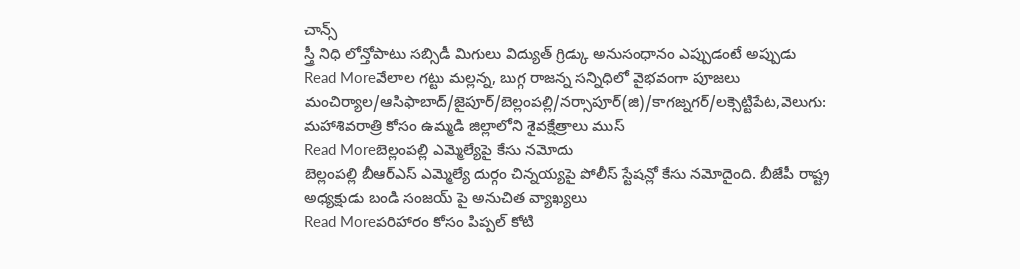చాన్స్
స్త్రీ నిధి లోన్తోపాటు సబ్సిడీ మిగులు విద్యుత్ గ్రిడ్కు అనుసంధానం ఎప్పుడంటే అప్పుడు
Read Moreవేలాల గట్టు మల్లన్న, బుగ్గ రాజన్న సన్నిధిలో వైభవంగా పూజలు
మంచిర్యాల/ఆసిఫాబాద్/జైపూర్/బెల్లంపల్లి/నర్సాపూర్(జి)/కాగజ్నగర్/లక్సెట్టిపేట,వెలుగు: మహాశివరాత్రి కోసం ఉమ్మడి జిల్లాలోని శైవక్షేత్రాలు ముస్
Read Moreబెల్లంపల్లి ఎమ్మెల్యేపై కేసు నమోదు
బెల్లంపల్లి బీఆర్ఎస్ ఎమ్మెల్యే దుర్గం చిన్నయ్యపై పోలీస్ స్టేషన్లో కేసు నమోదైంది. బీజేపీ రాష్ట్ర అధ్యక్షుడు బండి సంజయ్ పై అనుచిత వ్యాఖ్యలు
Read Moreపరిహారం కోసం పిప్పల్ కోటి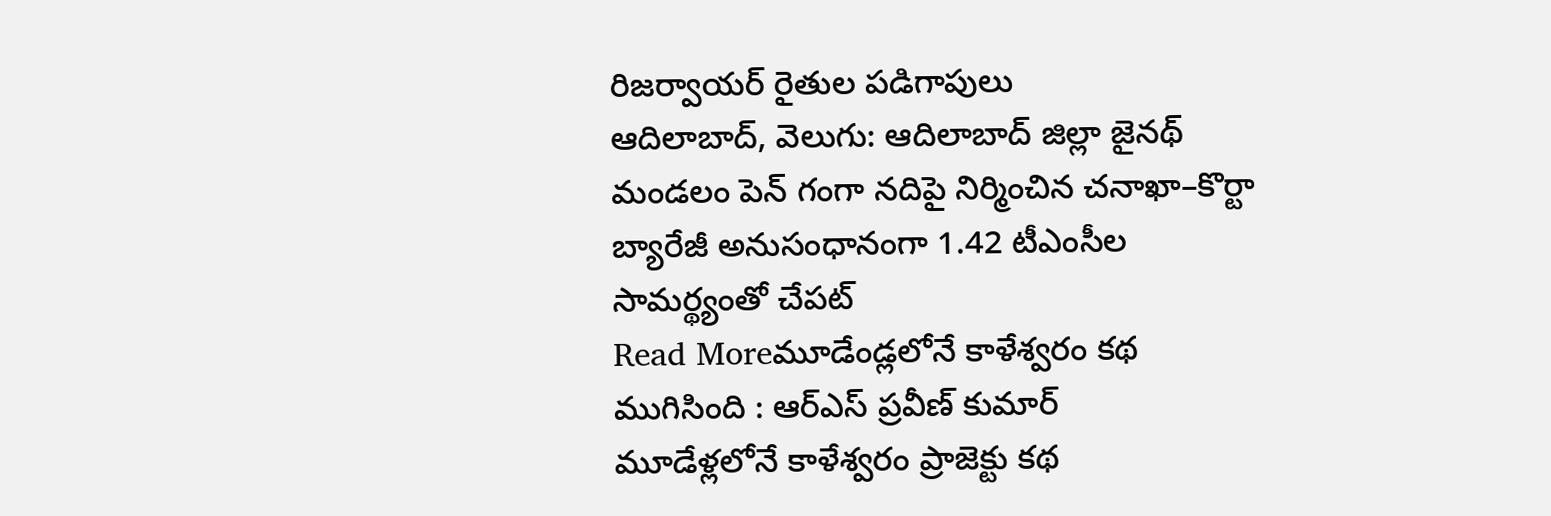రిజర్వాయర్ రైతుల పడిగాపులు
ఆదిలాబాద్, వెలుగు: ఆదిలాబాద్ జిల్లా జైనథ్ మండలం పెన్ గంగా నదిపై నిర్మించిన చనాఖా–కొర్టా బ్యారేజీ అనుసంధానంగా 1.42 టీఎంసీల సామర్థ్యంతో చేపట్
Read Moreమూడేండ్లలోనే కాళేశ్వరం కథ ముగిసింది : ఆర్ఎస్ ప్రవీణ్ కుమార్
మూడేళ్లలోనే కాళేశ్వరం ప్రాజెక్టు కథ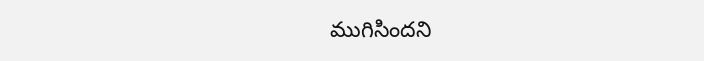ముగిసిందని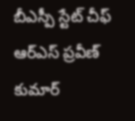బీఎస్పీ స్టేట్ చీఫ్ ఆర్ఎస్ ప్రవీణ్ కుమార్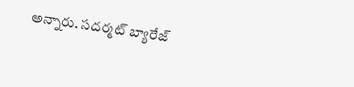అన్నారు. సదర్మట్ బ్యారేజ్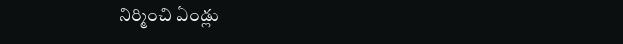నిర్మించి ఏండ్లు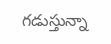గడుస్తున్నా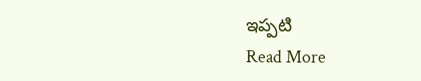ఇప్పటి
Read More